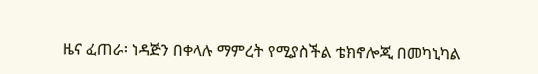ዜና ፈጠራ፡ ነዳጅን በቀላሉ ማምረት የሚያስችል ቴክኖሎጂ በመካኒካል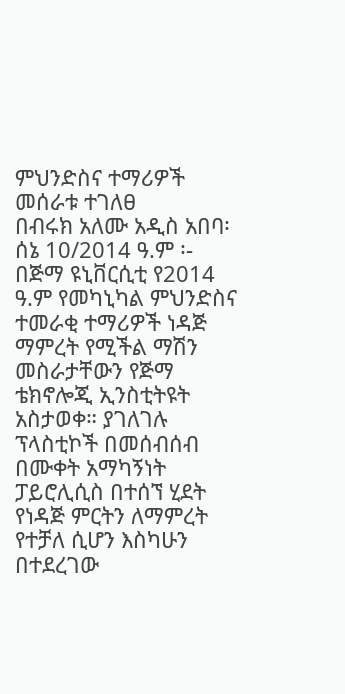ምህንድስና ተማሪዎች መሰራቱ ተገለፀ
በብሩክ አለሙ አዲስ አበባ፡ ሰኔ 10/2014 ዓ.ም ፡- በጅማ ዩኒቨርሲቲ የ2014 ዓ.ም የመካኒካል ምህንድስና ተመራቂ ተማሪዎች ነዳጅ ማምረት የሚችል ማሽን መስራታቸውን የጅማ ቴክኖሎጂ ኢንስቲትዩት አስታወቀ። ያገለገሉ ፕላስቲኮች በመሰብሰብ በሙቀት አማካኝነት ፓይሮሊሲስ በተሰኘ ሂደት የነዳጅ ምርትን ለማምረት የተቻለ ሲሆን እስካሁን በተደረገው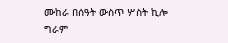ሙከራ በሰዓት ውስጥ ሦስት ኪሎ ግራም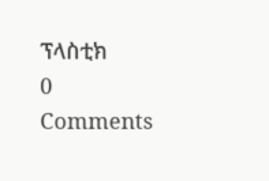ፕላስቲክ
0 Comments